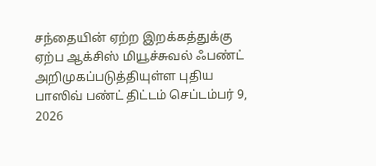சந்தையின் ஏற்ற இறக்கத்துக்கு ஏற்ப ஆக்சிஸ் மியூச்சுவல் ஃபண்ட் அறிமுகப்படுத்தியுள்ள புதிய பாஸிவ் பண்ட் திட்டம் செப்டம்பர் 9, 2026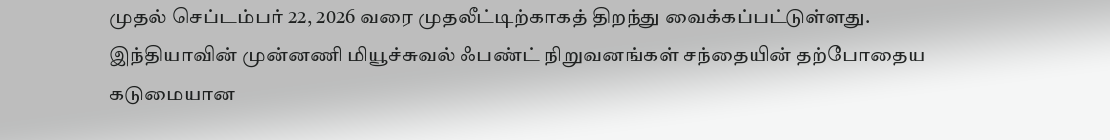முதல் செப்டம்பர் 22, 2026 வரை முதலீட்டிற்காகத் திறந்து வைக்கப்பட்டுள்ளது.
இந்தியாவின் முன்னணி மியூச்சுவல் ஃபண்ட் நிறுவனங்கள் சந்தையின் தற்போதைய கடுமையான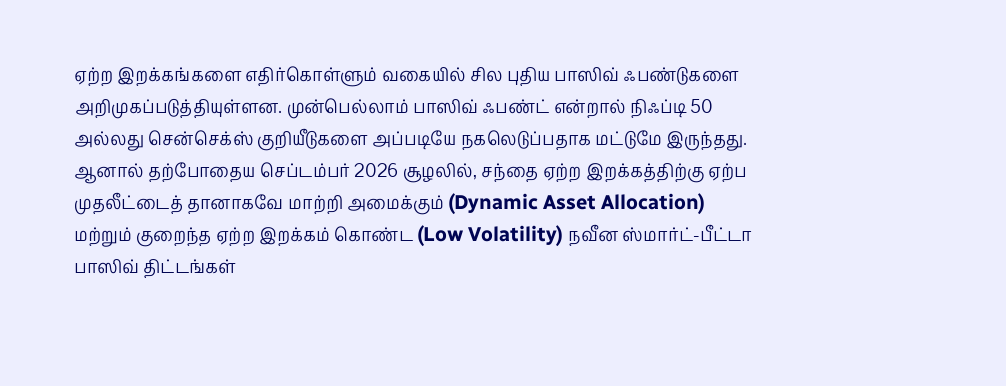ஏற்ற இறக்கங்களை எதிர்கொள்ளும் வகையில் சில புதிய பாஸிவ் ஃபண்டுகளை அறிமுகப்படுத்தியுள்ளன. முன்பெல்லாம் பாஸிவ் ஃபண்ட் என்றால் நிஃப்டி 50 அல்லது சென்செக்ஸ் குறியீடுகளை அப்படியே நகலெடுப்பதாக மட்டுமே இருந்தது.
ஆனால் தற்போதைய செப்டம்பர் 2026 சூழலில், சந்தை ஏற்ற இறக்கத்திற்கு ஏற்ப முதலீட்டைத் தானாகவே மாற்றி அமைக்கும் (Dynamic Asset Allocation) மற்றும் குறைந்த ஏற்ற இறக்கம் கொண்ட (Low Volatility) நவீன ஸ்மார்ட்-பீட்டா பாஸிவ் திட்டங்கள்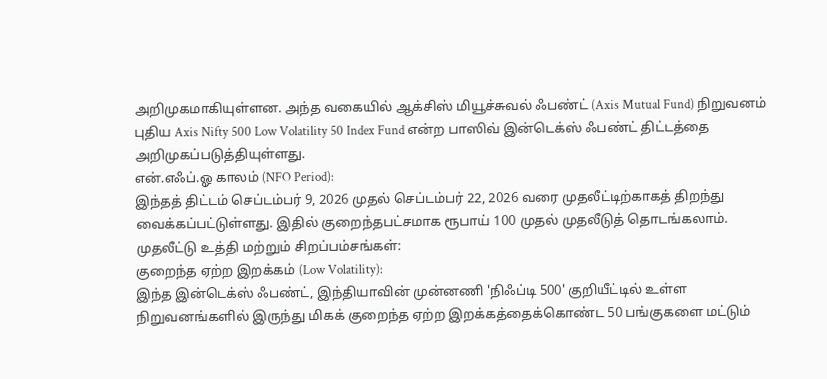அறிமுகமாகியுள்ளன. அந்த வகையில் ஆக்சிஸ் மியூச்சுவல் ஃபண்ட் (Axis Mutual Fund) நிறுவனம் புதிய Axis Nifty 500 Low Volatility 50 Index Fund என்ற பாஸிவ் இன்டெக்ஸ் ஃபண்ட் திட்டத்தை அறிமுகப்படுத்தியுள்ளது.
என்.எஃப்.ஓ காலம் (NFO Period):
இந்தத் திட்டம் செப்டம்பர் 9, 2026 முதல் செப்டம்பர் 22, 2026 வரை முதலீட்டிற்காகத் திறந்து வைக்கப்பட்டுள்ளது. இதில் குறைந்தபட்சமாக ரூபாய் 100 முதல் முதலீடுத் தொடங்கலாம்.
முதலீட்டு உத்தி மற்றும் சிறப்பம்சங்கள்:
குறைந்த ஏற்ற இறக்கம் (Low Volatility):
இந்த இன்டெக்ஸ் ஃபண்ட், இந்தியாவின் முன்னணி 'நிஃப்டி 500' குறியீட்டில் உள்ள நிறுவனங்களில் இருந்து மிகக் குறைந்த ஏற்ற இறக்கத்தைக்கொண்ட 50 பங்குகளை மட்டும்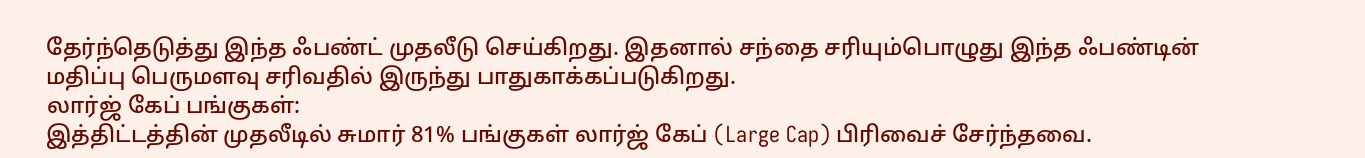தேர்ந்தெடுத்து இந்த ஃபண்ட் முதலீடு செய்கிறது. இதனால் சந்தை சரியும்பொழுது இந்த ஃபண்டின் மதிப்பு பெருமளவு சரிவதில் இருந்து பாதுகாக்கப்படுகிறது.
லார்ஜ் கேப் பங்குகள்:
இத்திட்டத்தின் முதலீடில் சுமார் 81% பங்குகள் லார்ஜ் கேப் (Large Cap) பிரிவைச் சேர்ந்தவை.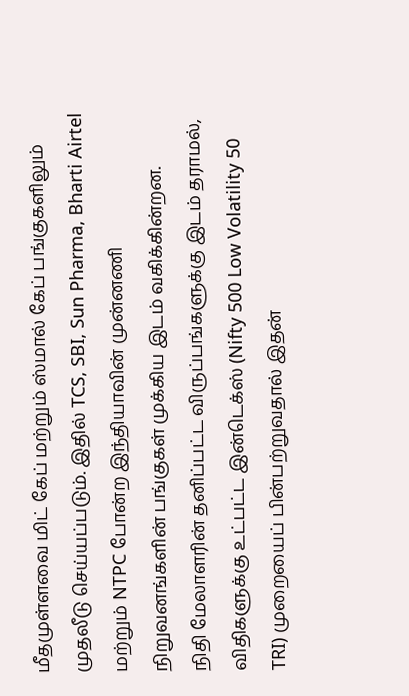மீதமுள்ளவை மிட் கேப் மற்றும் ஸ்மால் கேப் பங்குகளிலும் முதலீடு செய்யப்படும். இதில் TCS, SBI, Sun Pharma, Bharti Airtel மற்றும் NTPC போன்ற இந்தியாவின் முன்னணி நிறுவனங்களின் பங்குகள் முக்கிய இடம் வகிக்கின்றன.
நிதி மேலாளரின் தனிப்பட்ட விருப்பங்களுக்கு இடம் தராமல், விதிகளுக்கு உட்பட்ட இன்டெக்ஸ் (Nifty 500 Low Volatility 50 TRI) முறையைப் பின்பற்றுவதால் இதன்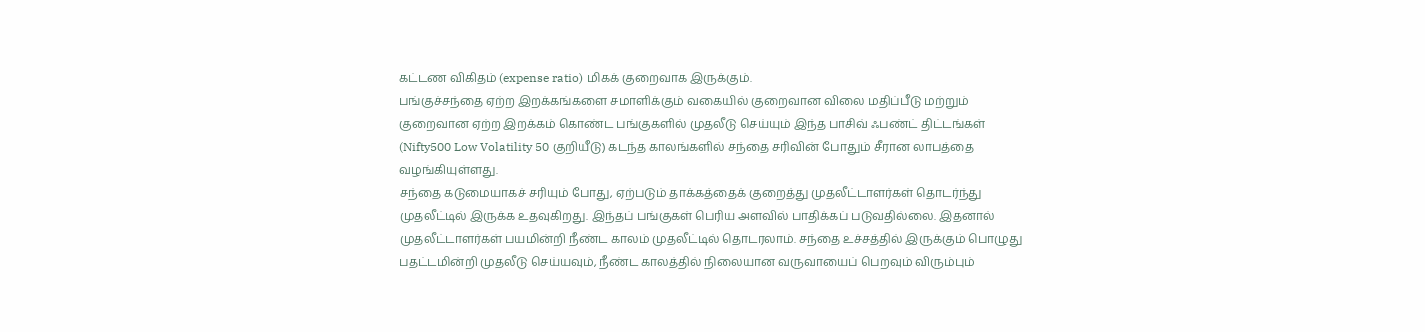கட்டண விகிதம் (expense ratio) மிகக் குறைவாக இருக்கும்.
பங்குச்சந்தை ஏற்ற இறக்கங்களை சமாளிக்கும் வகையில் குறைவான விலை மதிப்பீடு மற்றும் குறைவான ஏற்ற இறக்கம் கொண்ட பங்குகளில் முதலீடு செய்யும் இந்த பாசிவ் ஃபண்ட் திட்டங்கள் (Nifty500 Low Volatility 50 குறியீடு) கடந்த காலங்களில் சந்தை சரிவின் போதும் சீரான லாபத்தை வழங்கியுள்ளது.
சந்தை கடுமையாகச் சரியும் போது, ஏற்படும் தாக்கத்தைக் குறைத்து முதலீட்டாளர்கள் தொடர்ந்து முதலீட்டில் இருக்க உதவுகிறது. இந்தப் பங்குகள் பெரிய அளவில் பாதிக்கப் படுவதில்லை. இதனால் முதலீட்டாளர்கள் பயமின்றி நீண்ட காலம் முதலீட்டில் தொடரலாம். சந்தை உச்சத்தில் இருக்கும் பொழுது பதட்டமின்றி முதலீடு செய்யவும், நீண்ட காலத்தில் நிலையான வருவாயைப் பெறவும் விரும்பும்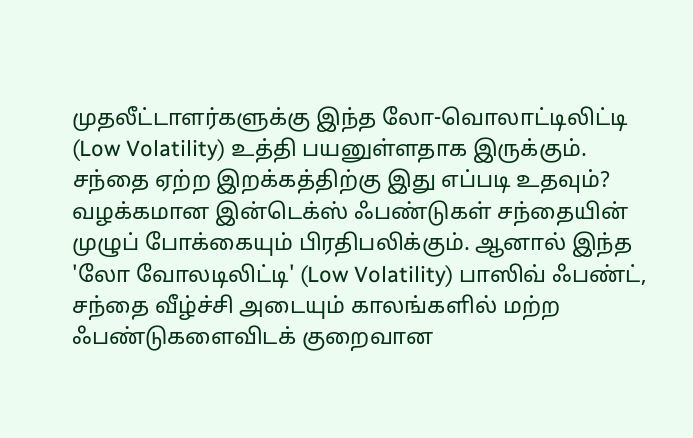முதலீட்டாளர்களுக்கு இந்த லோ-வொலாட்டிலிட்டி (Low Volatility) உத்தி பயனுள்ளதாக இருக்கும்.
சந்தை ஏற்ற இறக்கத்திற்கு இது எப்படி உதவும்?
வழக்கமான இன்டெக்ஸ் ஃபண்டுகள் சந்தையின் முழுப் போக்கையும் பிரதிபலிக்கும். ஆனால் இந்த 'லோ வோலடிலிட்டி' (Low Volatility) பாஸிவ் ஃபண்ட், சந்தை வீழ்ச்சி அடையும் காலங்களில் மற்ற ஃபண்டுகளைவிடக் குறைவான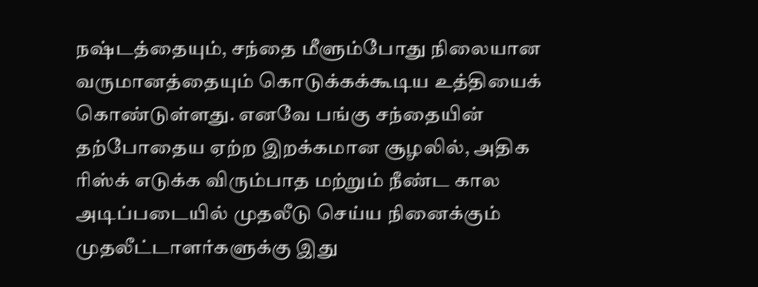நஷ்டத்தையும், சந்தை மீளும்போது நிலையான வருமானத்தையும் கொடுக்கக்கூடிய உத்தியைக் கொண்டுள்ளது. எனவே பங்கு சந்தையின் தற்போதைய ஏற்ற இறக்கமான சூழலில், அதிக ரிஸ்க் எடுக்க விரும்பாத மற்றும் நீண்ட கால அடிப்படையில் முதலீடு செய்ய நினைக்கும் முதலீட்டாளர்களுக்கு இது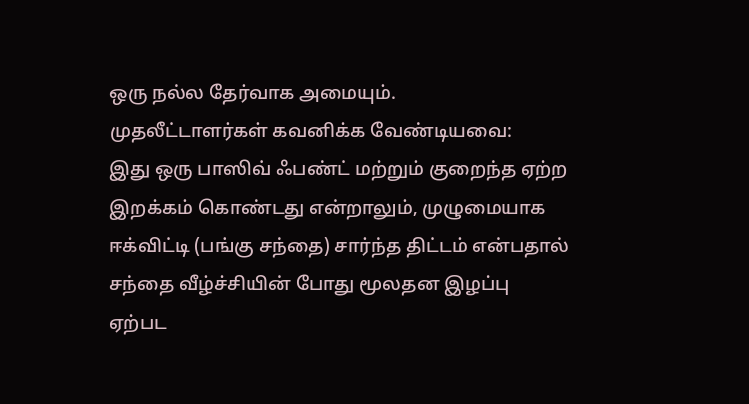ஒரு நல்ல தேர்வாக அமையும்.
முதலீட்டாளர்கள் கவனிக்க வேண்டியவை:
இது ஒரு பாஸிவ் ஃபண்ட் மற்றும் குறைந்த ஏற்ற இறக்கம் கொண்டது என்றாலும், முழுமையாக ஈக்விட்டி (பங்கு சந்தை) சார்ந்த திட்டம் என்பதால் சந்தை வீழ்ச்சியின் போது மூலதன இழப்பு ஏற்பட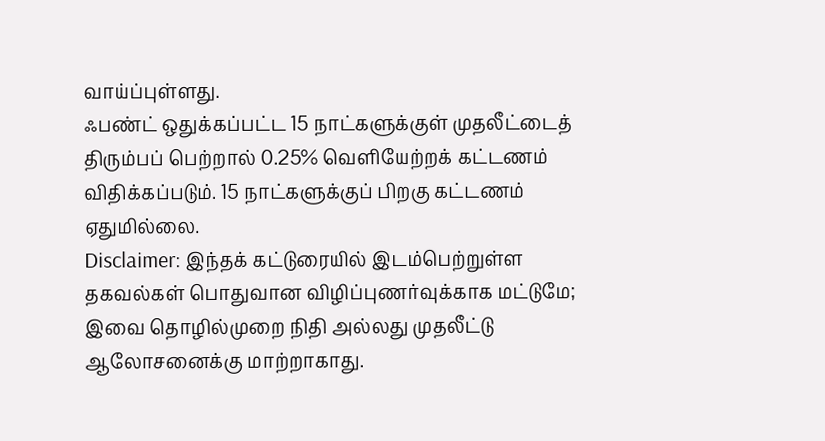வாய்ப்புள்ளது.
ஃபண்ட் ஒதுக்கப்பட்ட 15 நாட்களுக்குள் முதலீட்டைத் திரும்பப் பெற்றால் 0.25% வெளியேற்றக் கட்டணம் விதிக்கப்படும். 15 நாட்களுக்குப் பிறகு கட்டணம் ஏதுமில்லை.
Disclaimer: இந்தக் கட்டுரையில் இடம்பெற்றுள்ள தகவல்கள் பொதுவான விழிப்புணர்வுக்காக மட்டுமே; இவை தொழில்முறை நிதி அல்லது முதலீட்டு ஆலோசனைக்கு மாற்றாகாது.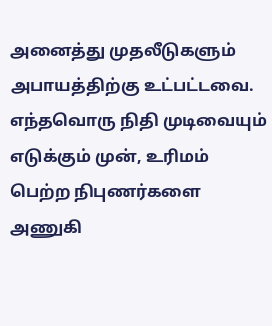அனைத்து முதலீடுகளும் அபாயத்திற்கு உட்பட்டவை. எந்தவொரு நிதி முடிவையும் எடுக்கும் முன், உரிமம் பெற்ற நிபுணர்களை அணுகி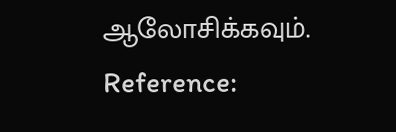ஆலோசிக்கவும்.
Reference: